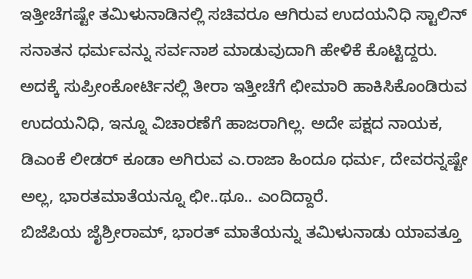ಇತ್ತೀಚೆಗಷ್ಟೇ ತಮಿಳುನಾಡಿನಲ್ಲಿ ಸಚಿವರೂ ಆಗಿರುವ ಉದಯನಿಧಿ ಸ್ಟಾಲಿನ್ ಸನಾತನ ಧರ್ಮವನ್ನು ಸರ್ವನಾಶ ಮಾಡುವುದಾಗಿ ಹೇಳಿಕೆ ಕೊಟ್ಟಿದ್ದರು. ಅದಕ್ಕೆ ಸುಪ್ರೀಂಕೋರ್ಟಿನಲ್ಲಿ ತೀರಾ ಇತ್ತೀಚೆಗೆ ಛೀಮಾರಿ ಹಾಕಿಸಿಕೊಂಡಿರುವ ಉದಯನಿಧಿ, ಇನ್ನೂ ವಿಚಾರಣೆಗೆ ಹಾಜರಾಗಿಲ್ಲ. ಅದೇ ಪಕ್ಷದ ನಾಯಕ, ಡಿಎಂಕೆ ಲೀಡರ್ ಕೂಡಾ ಅಗಿರುವ ಎ.ರಾಜಾ ಹಿಂದೂ ಧರ್ಮ, ದೇವರನ್ನಷ್ಟೇ ಅಲ್ಲ, ಭಾರತಮಾತೆಯನ್ನೂ ಛೀ..ಥೂ.. ಎಂದಿದ್ದಾರೆ.
ಬಿಜೆಪಿಯ ಜೈಶ್ರೀರಾಮ್, ಭಾರತ್ ಮಾತೆಯನ್ನು ತಮಿಳುನಾಡು ಯಾವತ್ತೂ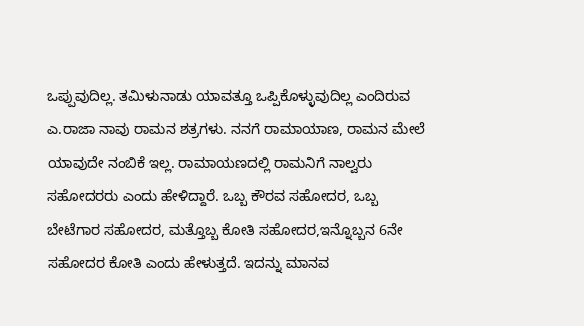ಒಪ್ಪುವುದಿಲ್ಲ. ತಮಿಳುನಾಡು ಯಾವತ್ತೂ ಒಪ್ಪಿಕೊಳ್ಳುವುದಿಲ್ಲ ಎಂದಿರುವ ಎ.ರಾಜಾ ನಾವು ರಾಮನ ಶತ್ರಗಳು. ನನಗೆ ರಾಮಾಯಾಣ, ರಾಮನ ಮೇಲೆ ಯಾವುದೇ ನಂಬಿಕೆ ಇಲ್ಲ. ರಾಮಾಯಣದಲ್ಲಿ ರಾಮನಿಗೆ ನಾಲ್ವರು ಸಹೋದರರು ಎಂದು ಹೇಳಿದ್ದಾರೆ. ಒಬ್ಬ ಕೌರವ ಸಹೋದರ, ಒಬ್ಬ ಬೇಟೆಗಾರ ಸಹೋದರ, ಮತ್ತೊಬ್ಬ ಕೋತಿ ಸಹೋದರ,ಇನ್ನೊಬ್ಬನ 6ನೇ ಸಹೋದರ ಕೋತಿ ಎಂದು ಹೇಳುತ್ತದೆ. ಇದನ್ನು ಮಾನವ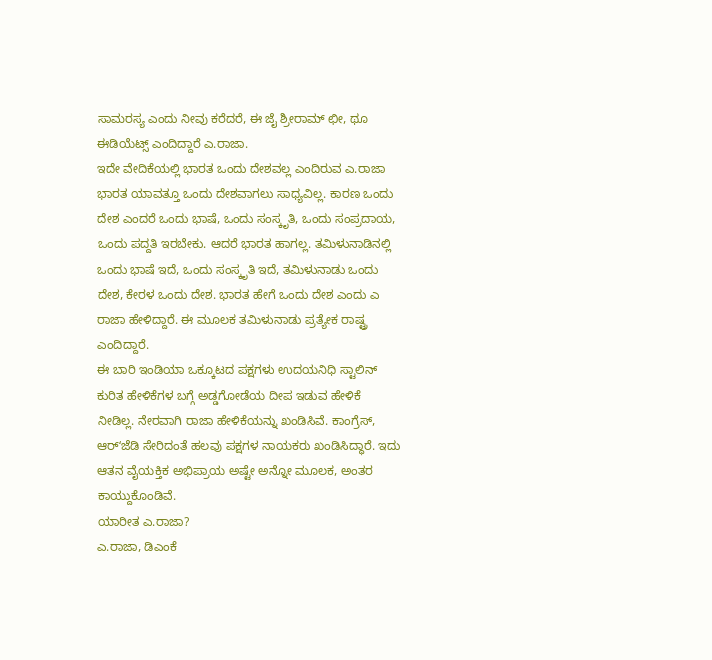ಸಾಮರಸ್ಯ ಎಂದು ನೀವು ಕರೆದರೆ, ಈ ಜೈ ಶ್ರೀರಾಮ್ ಛೀ, ಥೂ ಈಡಿಯೆಟ್ಸ್ ಎಂದಿದ್ದಾರೆ ಎ.ರಾಜಾ.
ಇದೇ ವೇದಿಕೆಯಲ್ಲಿ ಭಾರತ ಒಂದು ದೇಶವಲ್ಲ ಎಂದಿರುವ ಎ.ರಾಜಾ ಭಾರತ ಯಾವತ್ತೂ ಒಂದು ದೇಶವಾಗಲು ಸಾಧ್ಯವಿಲ್ಲ. ಕಾರಣ ಒಂದು ದೇಶ ಎಂದರೆ ಒಂದು ಭಾಷೆ, ಒಂದು ಸಂಸ್ಕೃತಿ, ಒಂದು ಸಂಪ್ರದಾಯ, ಒಂದು ಪದ್ದತಿ ಇರಬೇಕು. ಆದರೆ ಭಾರತ ಹಾಗಲ್ಲ. ತಮಿಳುನಾಡಿನಲ್ಲಿ ಒಂದು ಭಾಷೆ ಇದೆ, ಒಂದು ಸಂಸ್ಕೃತಿ ಇದೆ, ತಮಿಳುನಾಡು ಒಂದು ದೇಶ, ಕೇರಳ ಒಂದು ದೇಶ. ಭಾರತ ಹೇಗೆ ಒಂದು ದೇಶ ಎಂದು ಎ ರಾಜಾ ಹೇಳಿದ್ದಾರೆ. ಈ ಮೂಲಕ ತಮಿಳುನಾಡು ಪ್ರತ್ಯೇಕ ರಾಷ್ಟ್ರ ಎಂದಿದ್ದಾರೆ.
ಈ ಬಾರಿ ಇಂಡಿಯಾ ಒಕ್ಕೂಟದ ಪಕ್ಷಗಳು ಉದಯನಿಧಿ ಸ್ಟಾಲಿನ್ ಕುರಿತ ಹೇಳಿಕೆಗಳ ಬಗ್ಗೆ ಅಡ್ಡಗೋಡೆಯ ದೀಪ ಇಡುವ ಹೇಳಿಕೆ ನೀಡಿಲ್ಲ. ನೇರವಾಗಿ ರಾಜಾ ಹೇಳಿಕೆಯನ್ನು ಖಂಡಿಸಿವೆ. ಕಾಂಗ್ರೆಸ್, ಆರ್ʻಜೆಡಿ ಸೇರಿದಂತೆ ಹಲವು ಪಕ್ಷಗಳ ನಾಯಕರು ಖಂಡಿಸಿದ್ಧಾರೆ. ಇದು ಆತನ ವೈಯಕ್ತಿಕ ಅಭಿಪ್ರಾಯ ಅಷ್ಟೇ ಅನ್ನೋ ಮೂಲಕ, ಅಂತರ ಕಾಯ್ದುಕೊಂಡಿವೆ.
ಯಾರೀತ ಎ.ರಾಜಾ?
ಎ.ರಾಜಾ, ಡಿಎಂಕೆ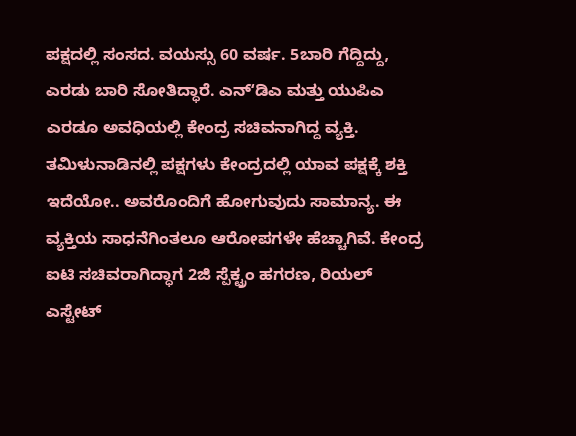ಪಕ್ಷದಲ್ಲಿ ಸಂಸದ. ವಯಸ್ಸು 60 ವರ್ಷ. 5ಬಾರಿ ಗೆದ್ದಿದ್ದು, ಎರಡು ಬಾರಿ ಸೋತಿದ್ಧಾರೆ. ಎನ್ʻಡಿಎ ಮತ್ತು ಯುಪಿಎ ಎರಡೂ ಅವಧಿಯಲ್ಲಿ ಕೇಂದ್ರ ಸಚಿವನಾಗಿದ್ದ ವ್ಯಕ್ತಿ. ತಮಿಳುನಾಡಿನಲ್ಲಿ ಪಕ್ಷಗಳು ಕೇಂದ್ರದಲ್ಲಿ ಯಾವ ಪಕ್ಷಕ್ಕೆ ಶಕ್ತಿ ಇದೆಯೋ.. ಅವರೊಂದಿಗೆ ಹೋಗುವುದು ಸಾಮಾನ್ಯ. ಈ ವ್ಯಕ್ತಿಯ ಸಾಧನೆಗಿಂತಲೂ ಆರೋಪಗಳೇ ಹೆಚ್ಚಾಗಿವೆ. ಕೇಂದ್ರ ಐಟಿ ಸಚಿವರಾಗಿದ್ಧಾಗ 2ಜಿ ಸ್ಪೆಕ್ಟ್ರಂ ಹಗರಣ, ರಿಯಲ್ ಎಸ್ಟೇಟ್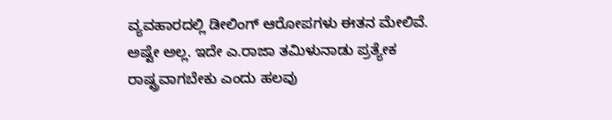ವ್ಯವಹಾರದಲ್ಲಿ ಡೀಲಿಂಗ್ ಆರೋಪಗಳು ಈತನ ಮೇಲಿವೆ. ಅಷ್ಟೇ ಅಲ್ಲ. ಇದೇ ಎ.ರಾಜಾ ತಮಿಳುನಾಡು ಪ್ರತ್ಯೇಕ ರಾಷ್ಟ್ರವಾಗಬೇಕು ಎಂದು ಹಲವು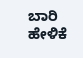ಬಾರಿ ಹೇಳಿಕೆ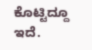ಕೊಟ್ಟಿದ್ದೂ ಇದೆ.